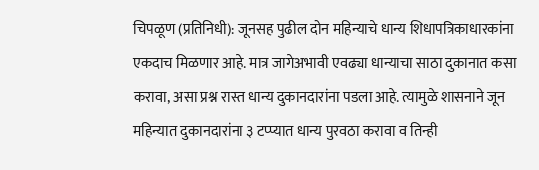चिपळूण (प्रतिनिधी): जूनसह पुढील दोन महिन्याचे धान्य शिधापत्रिकाधारकांना एकदाच मिळणार आहे. मात्र जागेअभावी एवढ्या धान्याचा साठा दुकानात कसा करावा, असा प्रश्न रास्त धान्य दुकानदारांना पडला आहे. त्यामुळे शासनाने जून महिन्यात दुकानदारांना ३ टप्प्यात धान्य पुरवठा करावा व तिन्ही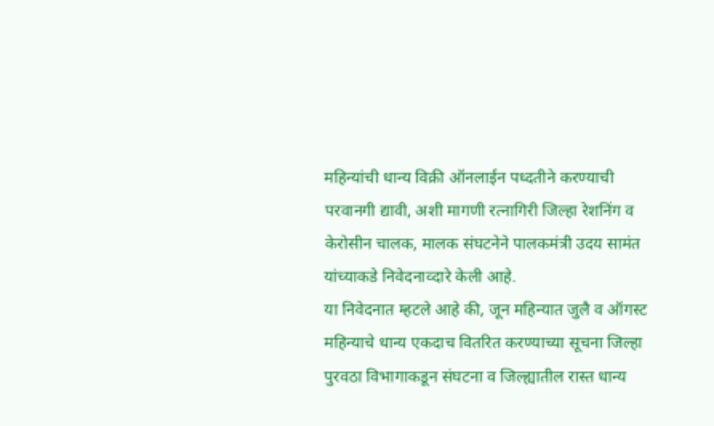महिन्यांची धान्य विक्री ऑनलाईन पध्दतीने करण्याची परवानगी द्यावी, अशी मागणी रत्नागिरी जिल्हा रेशनिंग व केरोसीन चालक, मालक संघटनेने पालकमंत्री उदय सामंत यांच्याकडे निवेदनाव्दारे केली आहे.
या निवेदनात म्हटले आहे की, जून महिन्यात जुलै व ऑगस्ट महिन्याचे धान्य एकदाच वितरित करण्याच्या सूचना जिल्हा पुरवठा विभागाकडून संघटना व जिल्ह्यातील रास्त धान्य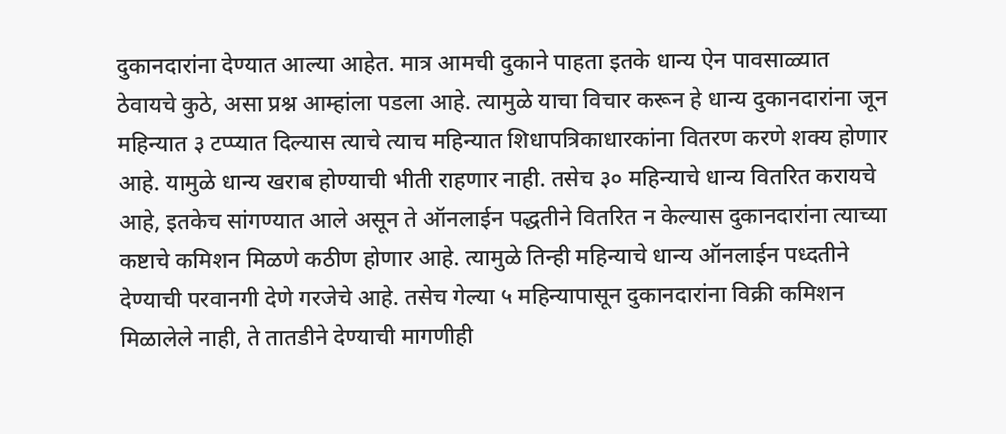दुकानदारांना देण्यात आल्या आहेत. मात्र आमची दुकाने पाहता इतके धान्य ऐन पावसाळ्यात ठेवायचे कुठे, असा प्रश्न आम्हांला पडला आहे. त्यामुळे याचा विचार करून हे धान्य दुकानदारांना जून महिन्यात ३ टप्प्यात दिल्यास त्याचे त्याच महिन्यात शिधापत्रिकाधारकांना वितरण करणे शक्य होणार आहे. यामुळे धान्य खराब होण्याची भीती राहणार नाही. तसेच ३० महिन्याचे धान्य वितरित करायचे आहे, इतकेच सांगण्यात आले असून ते ऑनलाईन पद्धतीने वितरित न केल्यास दुकानदारांना त्याच्या कष्टाचे कमिशन मिळणे कठीण होणार आहे. त्यामुळे तिन्ही महिन्याचे धान्य ऑनलाईन पध्दतीने देण्याची परवानगी देणे गरजेचे आहे. तसेच गेल्या ५ महिन्यापासून दुकानदारांना विक्री कमिशन मिळालेले नाही, ते तातडीने देण्याची मागणीही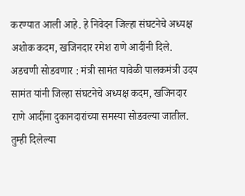करण्यात आली आहे. हे निवेदन जिल्हा संघटनेचे अध्यक्ष अशोक कदम, खजिनदार रमेश राणे आदींनी दिले. अडचणी सोडवणार : मंत्री सामंत यावेळी पालकमंत्री उदय सामंत यांनी जिल्हा संघटनेचे अध्यक्ष कदम, खजिनदार राणे आदींना दुकानदारांच्या समस्या सोडवल्या जातील. तुम्ही दिलेल्या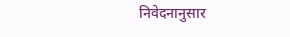निवेदनानुसार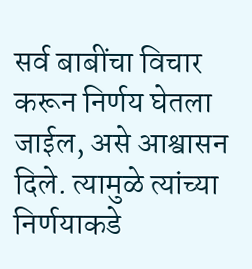सर्व बाबींचा विचार करून निर्णय घेतला जाईल, असे आश्वासन दिले. त्यामुळे त्यांच्या निर्णयाकडे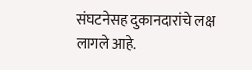संघटनेसह दुकानदारांचे लक्ष लागले आहे.